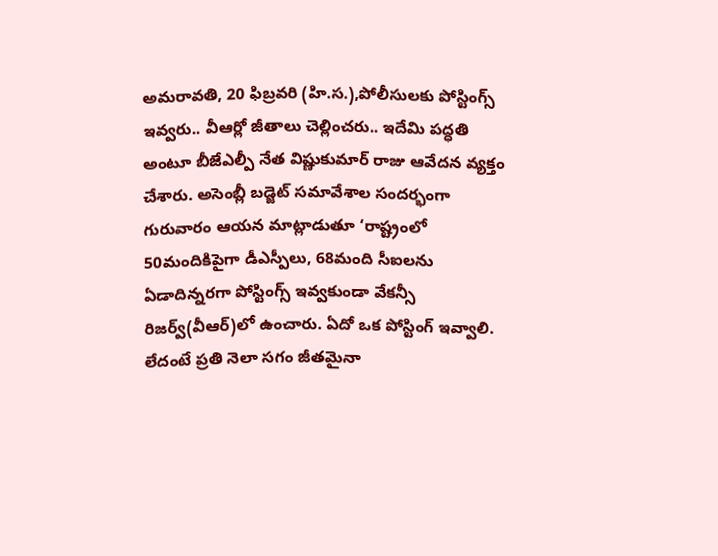అమరావతి, 20 ఫిబ్రవరి (హి.స.),పోలీసులకు పోస్టింగ్స్ ఇవ్వరు.. వీఆర్లో జీతాలు చెల్లించరు.. ఇదేమి పద్ధతి అంటూ బీజేఎల్పీ నేత విష్ణుకుమార్ రాజు ఆవేదన వ్యక్తం చేశారు. అసెంబ్లీ బడ్జెట్ సమావేశాల సందర్భంగా గురువారం ఆయన మాట్లాడుతూ ‘రాష్ట్రంలో 50మందికిపైగా డీఎస్పీలు, 68మంది సీఐలను ఏడాదిన్నరగా పోస్టింగ్స్ ఇవ్వకుండా వేకన్సీ రిజర్వ్(వీఆర్)లో ఉంచారు. ఏదో ఒక పోస్టింగ్ ఇవ్వాలి. లేదంటే ప్రతి నెలా సగం జీతమైనా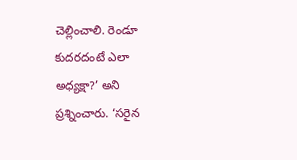చెల్లించాలి. రెండూ కుదరదంటే ఎలా అధ్యక్షా?’ అని ప్రశ్నించారు. ‘సరైన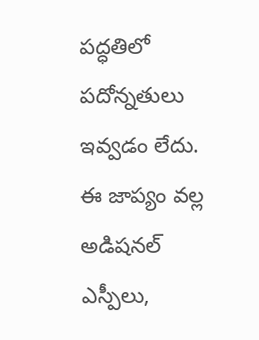పద్ధతిలో పదోన్నతులు ఇవ్వడం లేదు. ఈ జాప్యం వల్ల అడిషనల్ ఎస్పీలు,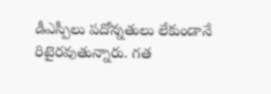డీఎస్పీలు పదోన్నతులు లేకుండానే రిటైరవుతున్నారు. గత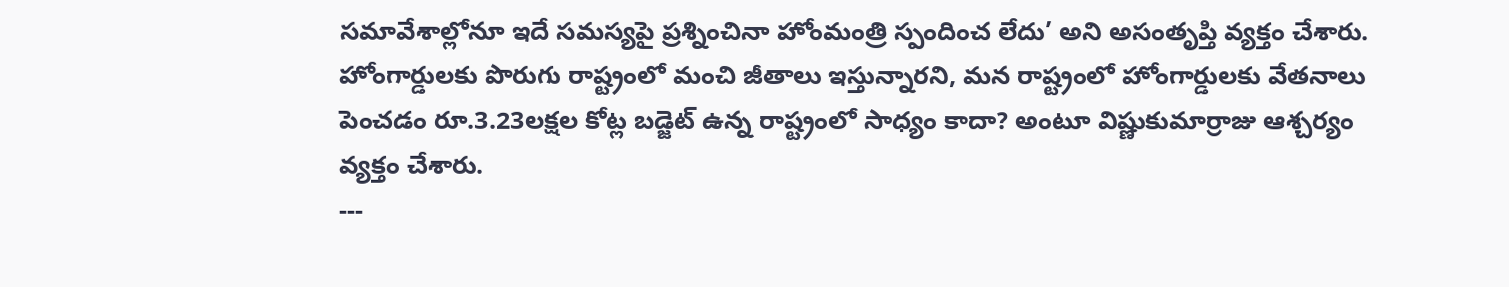సమావేశాల్లోనూ ఇదే సమస్యపై ప్రశ్నించినా హోంమంత్రి స్పందించ లేదు’ అని అసంతృప్తి వ్యక్తం చేశారు. హోంగార్డులకు పొరుగు రాష్ట్రంలో మంచి జీతాలు ఇస్తున్నారని, మన రాష్ట్రంలో హోంగార్డులకు వేతనాలు పెంచడం రూ.3.23లక్షల కోట్ల బడ్జెట్ ఉన్న రాష్ట్రంలో సాధ్యం కాదా? అంటూ విష్ణుకుమార్రాజు ఆశ్చర్యం వ్యక్తం చేశారు.
---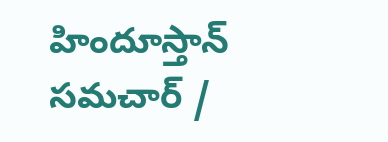హిందూస్తాన్ సమచార్ /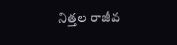నిత్తల రాజీవ